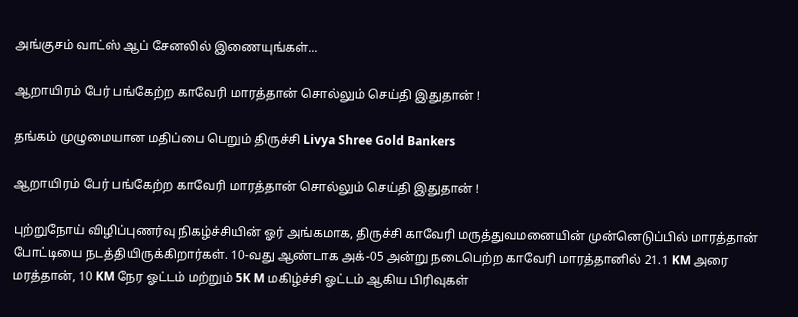அங்குசம் வாட்ஸ் ஆப் சேனலில் இணையுங்கள்...

ஆறாயிரம் பேர் பங்கேற்ற காவேரி மாரத்தான் சொல்லும் செய்தி இதுதான் !

தங்கம் முழுமையான மதிப்பை பெறும் திருச்சி Livya Shree Gold Bankers

ஆறாயிரம் பேர் பங்கேற்ற காவேரி மாரத்தான் சொல்லும் செய்தி இதுதான் !

புற்றுநோய் விழிப்புணர்வு நிகழ்ச்சியின் ஓர் அங்கமாக, திருச்சி காவேரி மருத்துவமனையின் முன்னெடுப்பில் மாரத்தான் போட்டியை நடத்தியிருக்கிறார்கள். 10-வது ஆண்டாக அக்-05 அன்று நடைபெற்ற காவேரி மாரத்தானில் 21.1 KM அரை மரத்தான், 10 KM நேர ஓட்டம் மற்றும் 5K M மகிழ்ச்சி ஓட்டம் ஆகிய பிரிவுகள்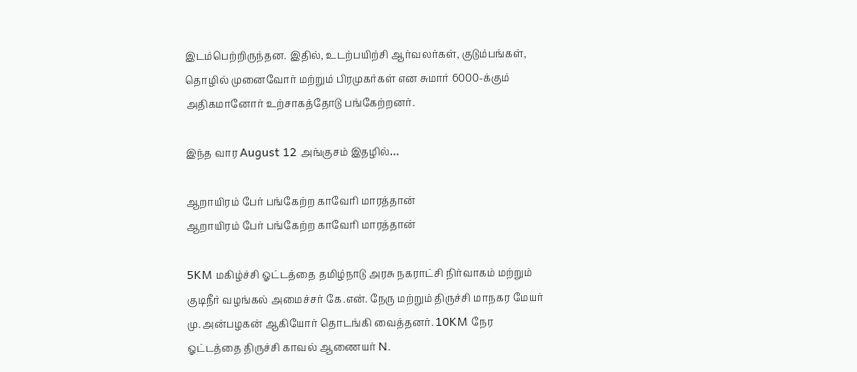இடம்பெற்றிருந்தன. இதில், உடற்பயிற்சி ஆர்வலர்கள், குடும்பங்கள், தொழில் முனைவோர் மற்றும் பிரமுகர்கள் என சுமார் 6000-க்கும் அதிகமானோர் உற்சாகத்தோடு பங்கேற்றனர்.

இந்த வார August 12 அங்குசம் இதழில்…

ஆறாயிரம் பேர் பங்கேற்ற காவேரி மாரத்தான்
ஆறாயிரம் பேர் பங்கேற்ற காவேரி மாரத்தான்

5KM மகிழ்ச்சி ஓட்டத்தை தமிழ்நாடு அரசு நகராட்சி நிர்வாகம் மற்றும் குடிநீர் வழங்கல் அமைச்சர் கே.என். நேரு மற்றும் திருச்சி மாநகர மேயர் மு. அன்பழகன் ஆகியோர் தொடங்கி வைத்தனர். 10KM நேர ஓட்டத்தை திருச்சி காவல் ஆணையர் N.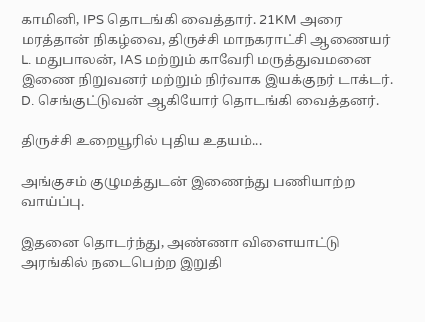காமினி, IPS தொடங்கி வைத்தார். 21KM அரை மரத்தான் நிகழ்வை, திருச்சி மாநகராட்சி ஆணையர் L. மதுபாலன், IAS மற்றும் காவேரி மருத்துவமனை இணை நிறுவனர் மற்றும் நிர்வாக இயக்குநர் டாக்டர். D. செங்குட்டுவன் ஆகியோர் தொடங்கி வைத்தனர்.

திருச்சி உறையூரில் புதிய உதயம்...

அங்குசம் குழுமத்துடன் இணைந்து பணியாற்ற வாய்ப்பு.

இதனை தொடர்ந்து, அண்ணா விளையாட்டு அரங்கில் நடைபெற்ற இறுதி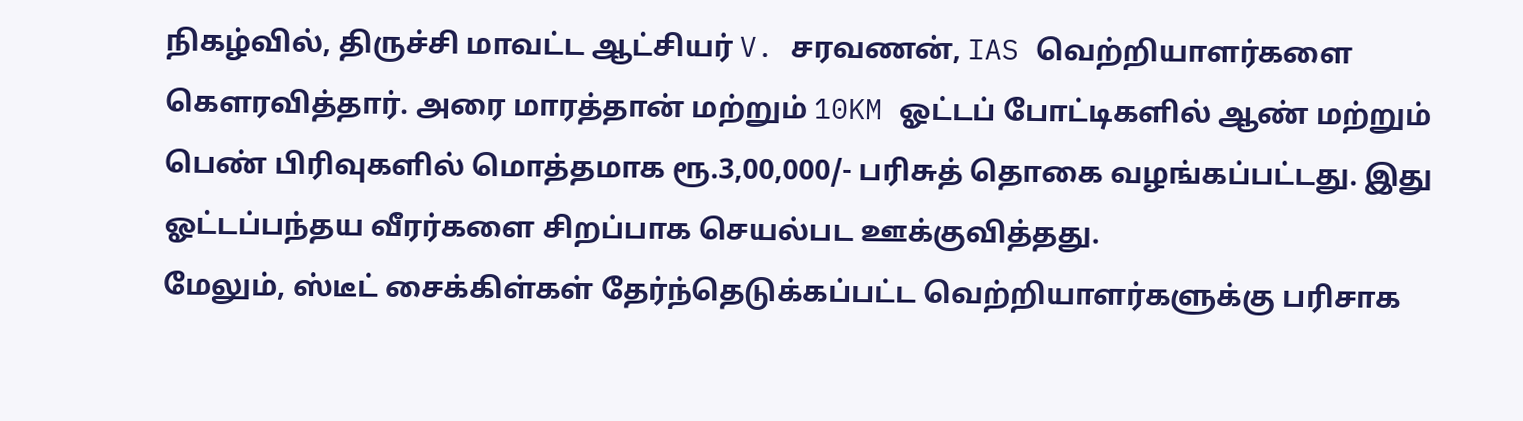நிகழ்வில், திருச்சி மாவட்ட ஆட்சியர் V. சரவணன், IAS வெற்றியாளர்களை கௌரவித்தார். அரை மாரத்தான் மற்றும் 10KM ஓட்டப் போட்டிகளில் ஆண் மற்றும் பெண் பிரிவுகளில் மொத்தமாக ரூ.3,00,000/- பரிசுத் தொகை வழங்கப்பட்டது. இது ஓட்டப்பந்தய வீரர்களை சிறப்பாக செயல்பட ஊக்குவித்தது.
மேலும், ஸ்டீட் சைக்கிள்கள் தேர்ந்தெடுக்கப்பட்ட வெற்றியாளர்களுக்கு பரிசாக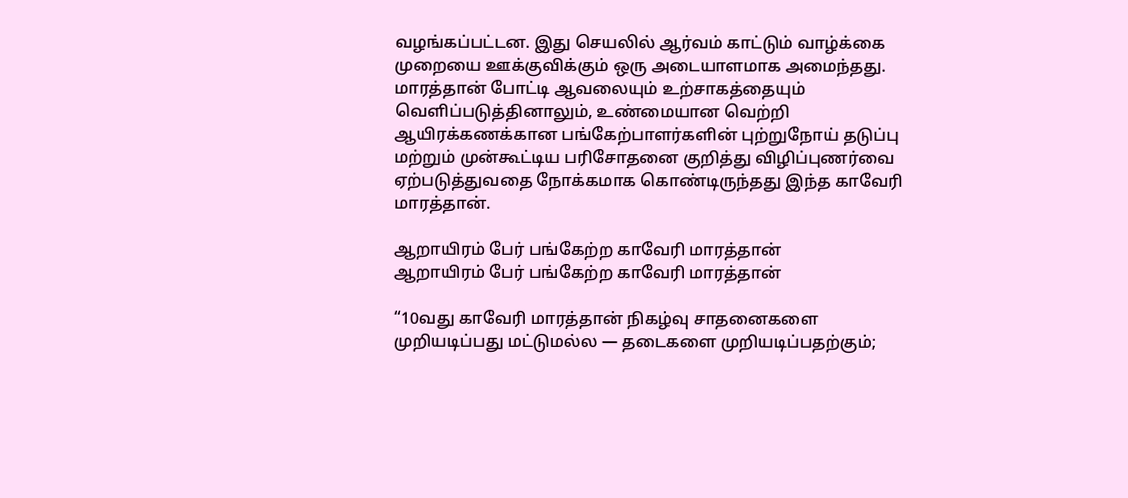வழங்கப்பட்டன. இது செயலில் ஆர்வம் காட்டும் வாழ்க்கை முறையை ஊக்குவிக்கும் ஒரு அடையாளமாக அமைந்தது.
மாரத்தான் போட்டி ஆவலையும் உற்சாகத்தையும் வெளிப்படுத்தினாலும், உண்மையான வெற்றி ஆயிரக்கணக்கான பங்கேற்பாளர்களின் புற்றுநோய் தடுப்பு மற்றும் முன்கூட்டிய பரிசோதனை குறித்து விழிப்புணர்வை ஏற்படுத்துவதை நோக்கமாக கொண்டிருந்தது இந்த காவேரி மாரத்தான்.

ஆறாயிரம் பேர் பங்கேற்ற காவேரி மாரத்தான்
ஆறாயிரம் பேர் பங்கேற்ற காவேரி மாரத்தான்

“10வது காவேரி மாரத்தான் நிகழ்வு சாதனைகளை முறியடிப்பது மட்டுமல்ல — தடைகளை முறியடிப்பதற்கும்;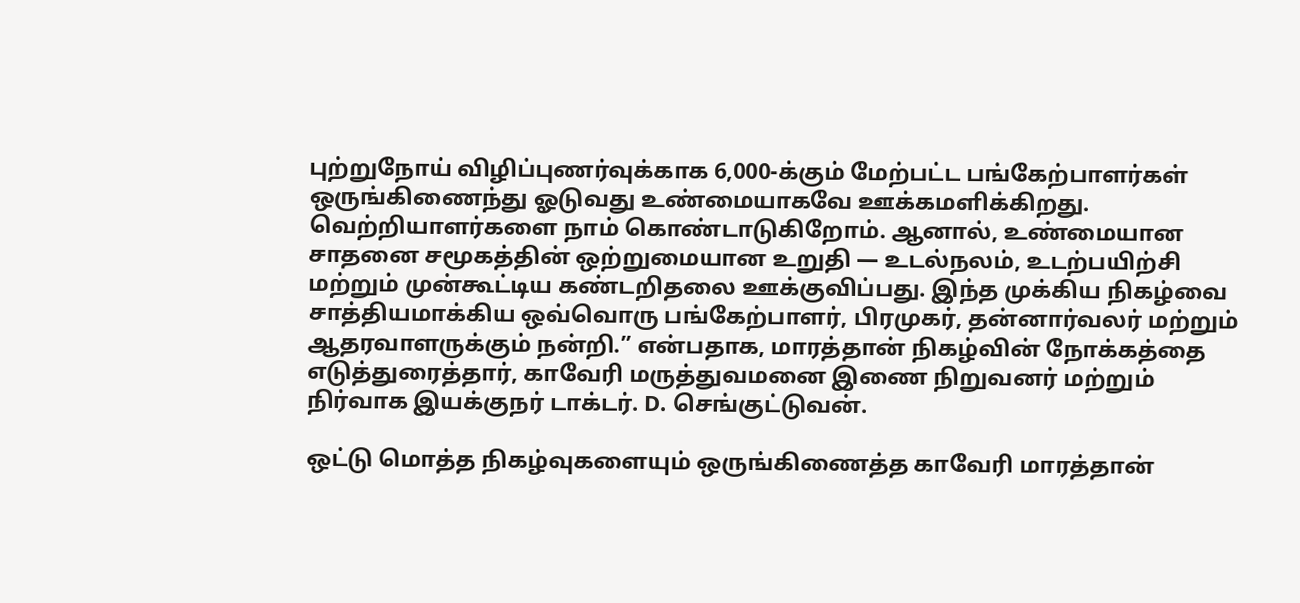புற்றுநோய் விழிப்புணர்வுக்காக 6,000-க்கும் மேற்பட்ட பங்கேற்பாளர்கள் ஒருங்கிணைந்து ஓடுவது உண்மையாகவே ஊக்கமளிக்கிறது. வெற்றியாளர்களை நாம் கொண்டாடுகிறோம். ஆனால், உண்மையான சாதனை சமூகத்தின் ஒற்றுமையான உறுதி — உடல்நலம், உடற்பயிற்சி மற்றும் முன்கூட்டிய கண்டறிதலை ஊக்குவிப்பது. இந்த முக்கிய நிகழ்வை சாத்தியமாக்கிய ஒவ்வொரு பங்கேற்பாளர், பிரமுகர், தன்னார்வலர் மற்றும் ஆதரவாளருக்கும் நன்றி.” என்பதாக, மாரத்தான் நிகழ்வின் நோக்கத்தை எடுத்துரைத்தார், காவேரி மருத்துவமனை இணை நிறுவனர் மற்றும் நிர்வாக இயக்குநர் டாக்டர். D. செங்குட்டுவன்.

ஒட்டு மொத்த நிகழ்வுகளையும் ஒருங்கிணைத்த காவேரி மாரத்தான்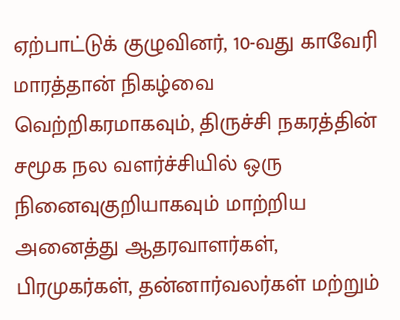ஏற்பாட்டுக் குழுவினர், 10-வது காவேரி மாரத்தான் நிகழ்வை வெற்றிகரமாகவும், திருச்சி நகரத்தின் சமூக நல வளர்ச்சியில் ஒரு நினைவுகுறியாகவும் மாற்றிய அனைத்து ஆதரவாளர்கள், பிரமுகர்கள், தன்னார்வலர்கள் மற்றும்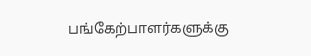பங்கேற்பாளர்களுக்கு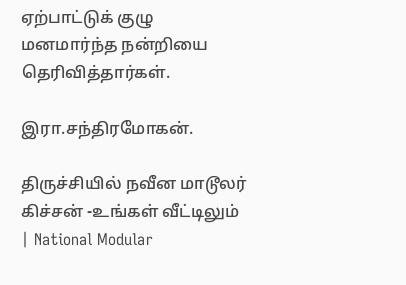ஏற்பாட்டுக் குழு மனமார்ந்த நன்றியை தெரிவித்தார்கள்.

இரா.சந்திரமோகன்.

திருச்சியில் நவீன மாடூலர் கிச்சன் -உங்கள் வீட்டிலும் | National Modular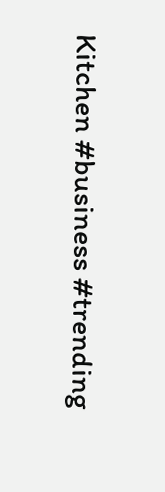Kitchen #business #trending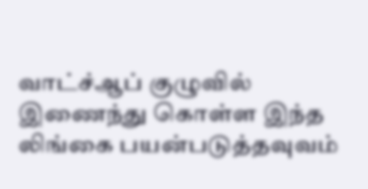வாட்ச்ஆப் குழுவில் இணைந்து கொள்ள இந்த லிங்கை பயன்படுத்தவுவம்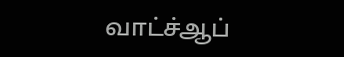வாட்ச்ஆப்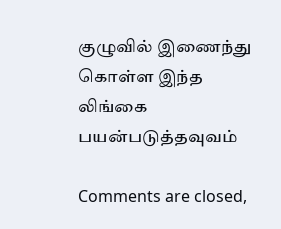குழுவில் இணைந்து கொள்ள இந்த லிங்கை பயன்படுத்தவுவம்

Comments are closed,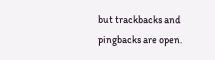but trackbacks and pingbacks are open.